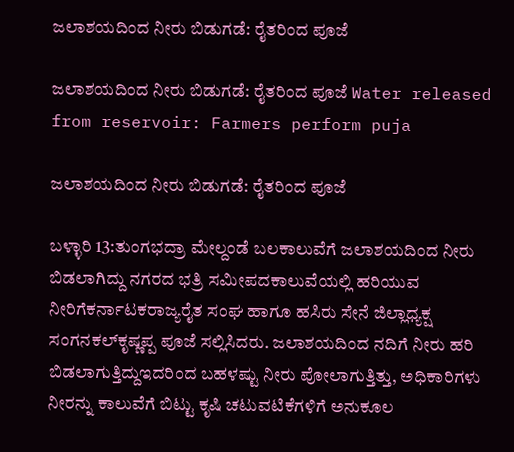ಜಲಾಶಯದಿಂದ ನೀರು ಬಿಡುಗಡೆ: ರೈತರಿಂದ ಪೂಜೆ

ಜಲಾಶಯದಿಂದ ನೀರು ಬಿಡುಗಡೆ: ರೈತರಿಂದ ಪೂಜೆ Water released from reservoir: Farmers perform puja

ಜಲಾಶಯದಿಂದ ನೀರು ಬಿಡುಗಡೆ: ರೈತರಿಂದ ಪೂಜೆ

ಬಳ್ಳಾರಿ 13:ತುಂಗಭದ್ರಾ ಮೇಲ್ದಂಡೆ ಬಲಕಾಲುವೆಗೆ ಜಲಾಶಯದಿಂದ ನೀರು ಬಿಡಲಾಗಿದ್ದು ನಗರದ ಭತ್ರಿ ಸಮೀಪದಕಾಲುವೆಯಲ್ಲಿ ಹರಿಯುವ ನೀರಿಗೆಕರ್ನಾಟಕರಾಜ್ಯರೈತ ಸಂಘ ಹಾಗೂ ಹಸಿರು ಸೇನೆ ಜಿಲ್ಲಾಧ್ಯಕ್ಷ ಸಂಗನಕಲ್‌ಕೃಷ್ಣಪ್ಪ ಪೂಜೆ ಸಲ್ಲಿಸಿದರು. ಜಲಾಶಯದಿಂದ ನದಿಗೆ ನೀರು ಹರಿ ಬಿಡಲಾಗುತ್ತಿದ್ದುಇದರಿಂದ ಬಹಳಷ್ಟು ನೀರು ಪೋಲಾಗುತ್ತಿತ್ತು, ಅಧಿಕಾರಿಗಳು ನೀರನ್ನು ಕಾಲುವೆಗೆ ಬಿಟ್ಟು ಕೃಷಿ ಚಟುವಟಿಕೆಗಳಿಗೆ ಅನುಕೂಲ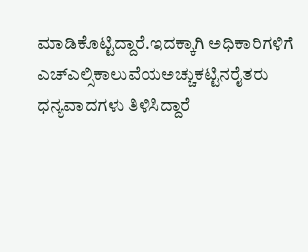ಮಾಡಿಕೊಟ್ಟಿದ್ದಾರೆ.ಇದಕ್ಕಾಗಿ ಅಧಿಕಾರಿಗಳಿಗೆ ಎಚ್‌ಎಲ್ಸಿಕಾಲುವೆಯಅಚ್ಚುಕಟ್ಟಿನರೈತರು ಧನ್ಯವಾದಗಳು ತಿಳಿಸಿದ್ದಾರೆ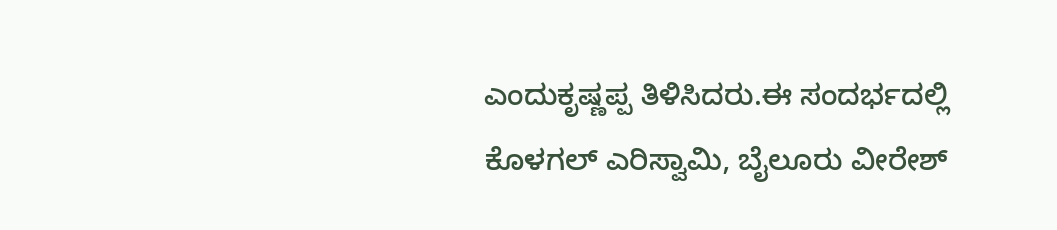ಎಂದುಕೃಷ್ಣಪ್ಪ ತಿಳಿಸಿದರು.ಈ ಸಂದರ್ಭದಲ್ಲಿ ಕೊಳಗಲ್ ಎರಿಸ್ವಾಮಿ, ಬೈಲೂರು ವೀರೇಶ್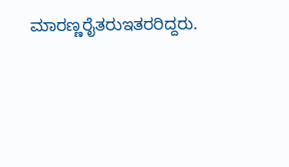ಮಾರಣ್ಣರೈತರುಇತರರಿದ್ದರು.